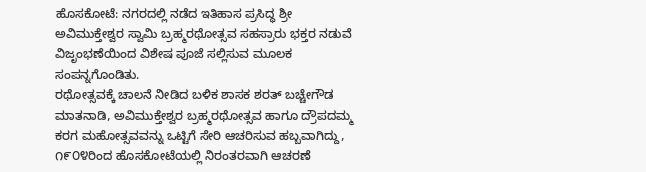ಹೊಸಕೋಟೆ: ನಗರದಲ್ಲಿ ನಡೆದ ಇತಿಹಾಸ ಪ್ರಸಿದ್ಧ ಶ್ರೀ ಅವಿಮುಕ್ತೇಶ್ವರ ಸ್ವಾಮಿ ಬ್ರಹ್ಮರಥೋತ್ಸವ ಸಹಸ್ರಾರು ಭಕ್ತರ ನಡುವೆ ವಿಜೃಂಭಣೆಯಿಂದ ವಿಶೇಷ ಪೂಜೆ ಸಲ್ಲಿಸುವ ಮೂಲಕ ಸಂಪನ್ನಗೊಂಡಿತು.
ರಥೋತ್ಸವಕ್ಕೆ ಚಾಲನೆ ನೀಡಿದ ಬಳಿಕ ಶಾಸಕ ಶರತ್ ಬಚ್ಚೇಗೌಡ ಮಾತನಾಡಿ, ಅವಿಮುಕ್ತೇಶ್ವರ ಬ್ರಹ್ಮರಥೋತ್ಸವ ಹಾಗೂ ದ್ರೌಪದಮ್ಮ ಕರಗ ಮಹೋತ್ಸವವನ್ನು ಒಟ್ಟಿಗೆ ಸೇರಿ ಆಚರಿಸುವ ಹಬ್ಬವಾಗಿದ್ದು, ೧೯೦೪ರಿಂದ ಹೊಸಕೋಟೆಯಲ್ಲಿ ನಿರಂತರವಾಗಿ ಆಚರಣೆ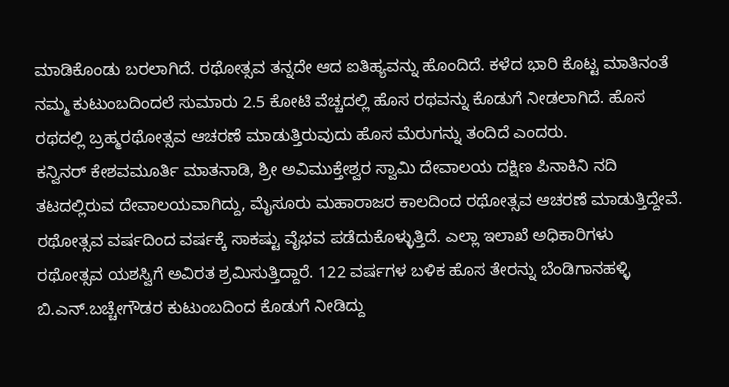ಮಾಡಿಕೊಂಡು ಬರಲಾಗಿದೆ. ರಥೋತ್ಸವ ತನ್ನದೇ ಆದ ಐತಿಹ್ಯವನ್ನು ಹೊಂದಿದೆ. ಕಳೆದ ಭಾರಿ ಕೊಟ್ಟ ಮಾತಿನಂತೆ ನಮ್ಮ ಕುಟುಂಬದಿಂದಲೆ ಸುಮಾರು 2.5 ಕೋಟಿ ವೆಚ್ಚದಲ್ಲಿ ಹೊಸ ರಥವನ್ನು ಕೊಡುಗೆ ನೀಡಲಾಗಿದೆ. ಹೊಸ ರಥದಲ್ಲಿ ಬ್ರಹ್ಮರಥೋತ್ಸವ ಆಚರಣೆ ಮಾಡುತ್ತಿರುವುದು ಹೊಸ ಮೆರುಗನ್ನು ತಂದಿದೆ ಎಂದರು.
ಕನ್ವಿನರ್ ಕೇಶವಮೂರ್ತಿ ಮಾತನಾಡಿ, ಶ್ರೀ ಅವಿಮುಕ್ತೇಶ್ವರ ಸ್ವಾಮಿ ದೇವಾಲಯ ದಕ್ಷಿಣ ಪಿನಾಕಿನಿ ನದಿ ತಟದಲ್ಲಿರುವ ದೇವಾಲಯವಾಗಿದ್ದು, ಮೈಸೂರು ಮಹಾರಾಜರ ಕಾಲದಿಂದ ರಥೋತ್ಸವ ಆಚರಣೆ ಮಾಡುತ್ತಿದ್ದೇವೆ. ರಥೋತ್ಸವ ವರ್ಷದಿಂದ ವರ್ಷಕ್ಕೆ ಸಾಕಷ್ಟು ವೈಭವ ಪಡೆದುಕೊಳ್ಳುತ್ತಿದೆ. ಎಲ್ಲಾ ಇಲಾಖೆ ಅಧಿಕಾರಿಗಳು ರಥೋತ್ಸವ ಯಶಸ್ವಿಗೆ ಅವಿರತ ಶ್ರಮಿಸುತ್ತಿದ್ದಾರೆ. 122 ವರ್ಷಗಳ ಬಳಿಕ ಹೊಸ ತೇರನ್ನು ಬೆಂಡಿಗಾನಹಳ್ಳಿ ಬಿ.ಎನ್.ಬಚ್ಚೇಗೌಡರ ಕುಟುಂಬದಿಂದ ಕೊಡುಗೆ ನೀಡಿದ್ದು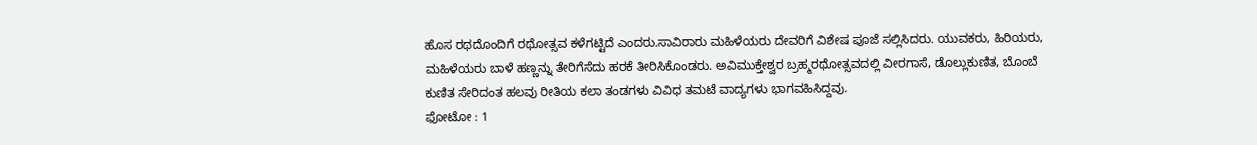ಹೊಸ ರಥದೊಂದಿಗೆ ರಥೋತ್ಸವ ಕಳೆಗಟ್ಟಿದೆ ಎಂದರು.ಸಾವಿರಾರು ಮಹಿಳೆಯರು ದೇವರಿಗೆ ವಿಶೇಷ ಪೂಜೆ ಸಲ್ಲಿಸಿದರು. ಯುವಕರು, ಹಿರಿಯರು, ಮಹಿಳೆಯರು ಬಾಳೆ ಹಣ್ಣನ್ನು ತೇರಿಗೆಸೆದು ಹರಕೆ ತೀರಿಸಿಕೊಂಡರು. ಅವಿಮುಕ್ತೇಶ್ವರ ಬ್ರಹ್ಮರಥೋತ್ಸವದಲ್ಲಿ ವೀರಗಾಸೆ, ಡೊಲ್ಲುಕುಣಿತ, ಬೊಂಬೆ ಕುಣಿತ ಸೇರಿದಂತ ಹಲವು ರೀತಿಯ ಕಲಾ ತಂಡಗಳು ವಿವಿಧ ತಮಟೆ ವಾದ್ಯಗಳು ಭಾಗವಹಿಸಿದ್ದವು.
ಫೋಟೋ : 1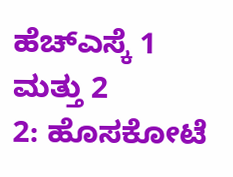ಹೆಚ್ಎಸ್ಕೆ 1 ಮತ್ತು 2
2: ಹೊಸಕೋಟೆ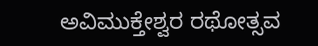ಅವಿಮುಕ್ತೇಶ್ವರ ರಥೋತ್ಸವ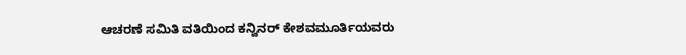ಆಚರಣೆ ಸಮಿತಿ ವತಿಯಿಂದ ಕನ್ವಿನರ್ ಕೇಶವಮೂರ್ತಿಯವರು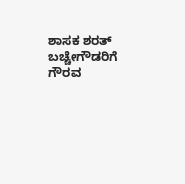ಶಾಸಕ ಶರತ್ ಬಚ್ಚೇಗೌಡರಿಗೆ ಗೌರವ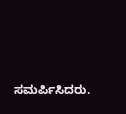ಸಮರ್ಪಿಸಿದರು.